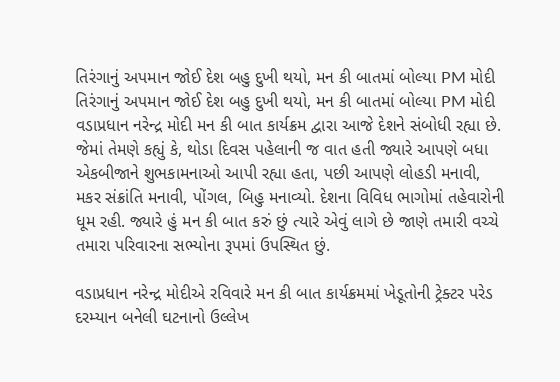તિરંગાનું અપમાન જોઈ દેશ બહુ દુખી થયો, મન કી બાતમાં બોલ્યા PM મોદી
તિરંગાનું અપમાન જોઈ દેશ બહુ દુખી થયો, મન કી બાતમાં બોલ્યા PM મોદી
વડાપ્રધાન નરેન્દ્ર મોદી મન કી બાત કાર્યક્રમ દ્વારા આજે દેશને સંબોધી રહ્યા છે. જેમાં તેમણે કહ્યું કે, થોડા દિવસ પહેલાની જ વાત હતી જ્યારે આપણે બધા એકબીજાને શુભકામનાઓ આપી રહ્યા હતા, પછી આપણે લોહડી મનાવી, મકર સંક્રાંતિ મનાવી, પોંગલ, બિહુ મનાવ્યો. દેશના વિવિધ ભાગોમાં તહેવારોની ધૂમ રહી. જ્યારે હું મન કી બાત કરું છું ત્યારે એવું લાગે છે જાણે તમારી વચ્ચે તમારા પરિવારના સભ્યોના રૂપમાં ઉપસ્થિત છું.

વડાપ્રધાન નરેન્દ્ર મોદીએ રવિવારે મન કી બાત કાર્યક્રમમાં ખેડૂતોની ટ્રેક્ટર પરેડ દરમ્યાન બનેલી ઘટનાનો ઉલ્લેખ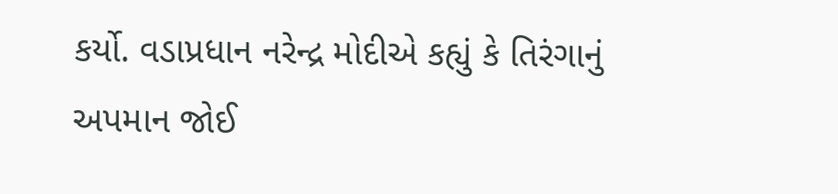કર્યો. વડાપ્રધાન નરેન્દ્ર મોદીએ કહ્યું કે તિરંગાનું અપમાન જોઈ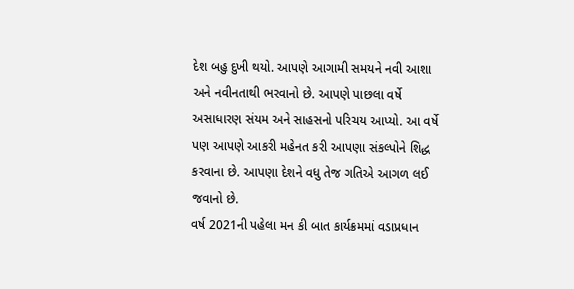દેશ બહુ દુખી થયો. આપણે આગામી સમયને નવી આશા અને નવીનતાથી ભરવાનો છે. આપણે પાછલા વર્ષે અસાધારણ સંયમ અને સાહસનો પરિચય આપ્યો. આ વર્ષે પણ આપણે આકરી મહેનત કરી આપણા સંકલ્પોને શિદ્ધ કરવાના છે. આપણા દેશને વધુ તેજ ગતિએ આગળ લઈ જવાનો છે.
વર્ષ 2021ની પહેલા મન કી બાત કાર્યક્રમમાં વડાપ્રધાન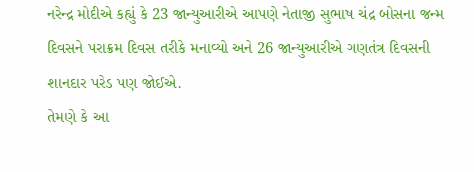નરેન્દ્ર મોદીએ કહ્યું કે 23 જાન્યુઆરીએ આપણે નેતાજી સુભાષ ચંદ્ર બોસના જન્મ દિવસને પરાક્રમ દિવસ તરીકે મનાવ્યો અને 26 જાન્યુઆરીએ ગણતંત્ર દિવસની શાનદાર પરેડ પણ જોઈએ.
તેમણે કે આ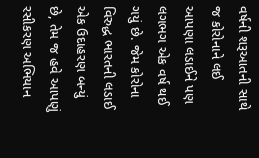વર્ષની શરૂઆતની સાથે જ કોરોનાને લઈ આપણા લડાઈને પણ લગભગ એક વર્ષ થઈ ગયું છે. જેમ કોરોના વિરુદ્ધ ભારતની લડાઈ એક ઉદાહરણ બન્યું છે, તેમ જ હવે આપણું રસીકરણ અભિયાન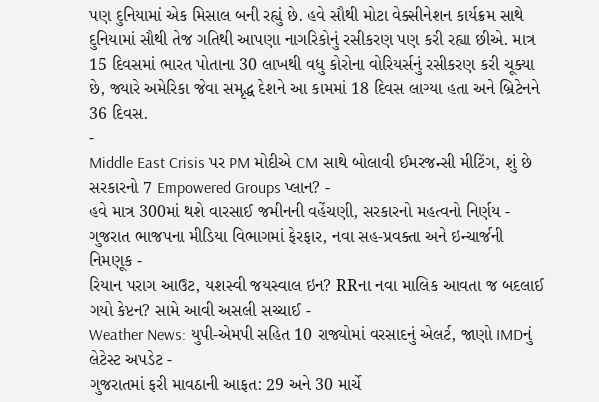પણ દુનિયામાં એક મિસાલ બની રહ્યું છે. હવે સૌથી મોટા વેક્સીનેશન કાર્યક્રમ સાથે દુનિયામાં સૌથી તેજ ગતિથી આપણા નાગરિકોનું રસીકરણ પણ કરી રહ્યા છીએ. માત્ર 15 દિવસમાં ભારત પોતાના 30 લાખથી વધુ કોરોના વોરિયર્સનું રસીકરણ કરી ચૂક્યા છે, જ્યારે અમેરિકા જેવા સમૃદ્ધ દેશને આ કામમાં 18 દિવસ લાગ્યા હતા અને બ્રિટેનને 36 દિવસ.
-
Middle East Crisis પર PM મોદીએ CM સાથે બોલાવી ઈમરજન્સી મીટિંગ, શું છે સરકારનો 7 Empowered Groups પ્લાન? -
હવે માત્ર 300માં થશે વારસાઈ જમીનની વહેંચણી, સરકારનો મહત્વનો નિર્ણય -
ગુજરાત ભાજપના મીડિયા વિભાગમાં ફેરફાર, નવા સહ-પ્રવક્તા અને ઇન્ચાર્જની નિમણૂક -
રિયાન પરાગ આઉટ, યશસ્વી જયસ્વાલ ઇન? RRના નવા માલિક આવતા જ બદલાઈ ગયો કેપ્ટન? સામે આવી અસલી સચ્ચાઈ -
Weather News: યુપી-એમપી સહિત 10 રાજ્યોમાં વરસાદનું એલર્ટ, જાણો IMDનું લેટેસ્ટ અપડેટ -
ગુજરાતમાં ફરી માવઠાની આફત: 29 અને 30 માર્ચે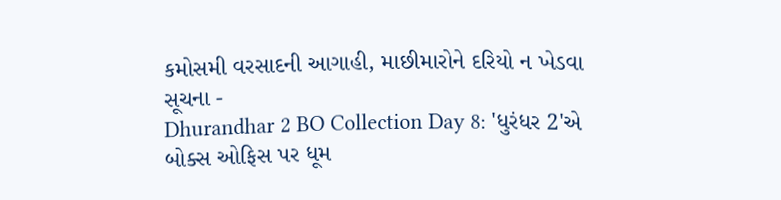કમોસમી વરસાદની આગાહી, માછીમારોને દરિયો ન ખેડવા સૂચના -
Dhurandhar 2 BO Collection Day 8: 'ધુરંધર 2'એ બોક્સ ઓફિસ પર ધૂમ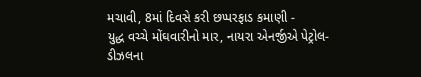મચાવી, 8માં દિવસે કરી છપ્પરફાડ કમાણી -
યુદ્ધ વચ્ચે મોંઘવારીનો માર, નાયરા એનર્જીએ પેટ્રોલ-ડીઝલના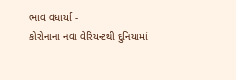ભાવ વધાર્યા -
કોરોનાના નવા વેરિયન્ટથી દુનિયામાં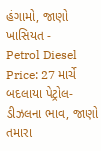હંગામો, જાણો ખાસિયત -
Petrol Diesel Price: 27 માર્ચે બદલાયા પેટ્રોલ-ડીઝલના ભાવ, જાણો તમારા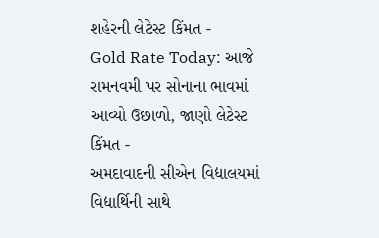શહેરની લેટેસ્ટ કિંમત -
Gold Rate Today: આજે રામનવમી પર સોનાના ભાવમાં આવ્યો ઉછાળો, જાણો લેટેસ્ટ કિંમત -
અમદાવાદની સીએન વિદ્યાલયમાં વિદ્યાર્થિની સાથે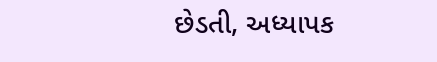છેડતી, અધ્યાપક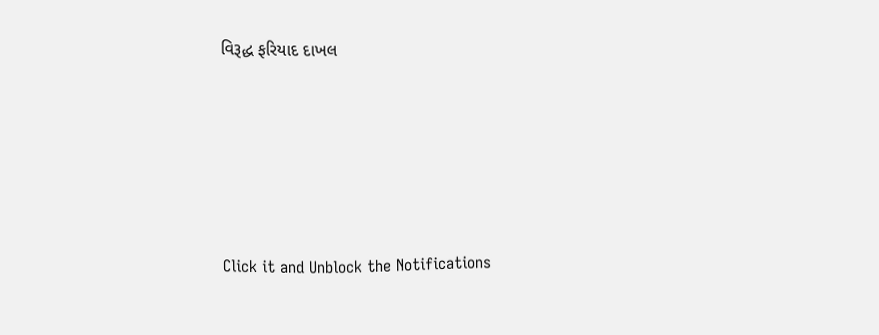વિરૂદ્ધ ફરિયાદ દાખલ








Click it and Unblock the Notifications